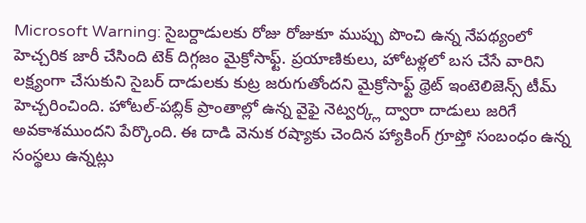Microsoft Warning: సైబర్దాడులకు రోజు రోజుకూ ముప్పు పొంచి ఉన్న నేపథ్యంలో హెచ్చరిక జారీ చేసింది టెక్ దిగ్గజం మైక్రోసాఫ్ట్. ప్రయాణికులు, హోటళ్లలో బస చేసే వారిని లక్ష్యంగా చేసుకుని సైబర్ దాడులకు కుట్ర జరుగుతోందని మైక్రోసాఫ్ట్ థ్రెట్ ఇంటెలిజెన్స్ టీమ్ హెచ్చరించింది. హోటల్-పబ్లిక్ ప్రాంతాల్లో ఉన్న వైఫై నెట్వర్క్ల ద్వారా దాడులు జరిగే అవకాశముందని పేర్కొంది. ఈ దాడి వెనుక రష్యాకు చెందిన హ్యాకింగ్ గ్రూప్తో సంబంధం ఉన్న సంస్థలు ఉన్నట్లు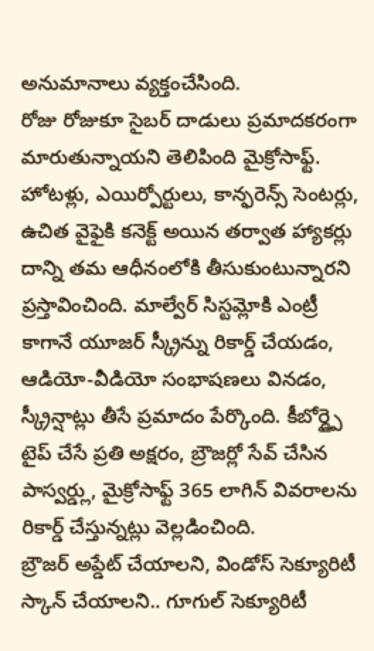అనుమానాలు వ్యక్తంచేసింది.
రోజు రోజుకూ సైబర్ దాడులు ప్రమాదకరంగా మారుతున్నాయని తెలిపింది మైక్రోసాఫ్ట్. హోటళ్లు, ఎయిర్పోర్టులు, కాన్ఫరెన్స్ సెంటర్లు, ఉచిత వైఫైకి కనెక్ట్ అయిన తర్వాత హ్యాకర్లు దాన్ని తమ ఆధీనంలోకి తీసుకుంటున్నారని ప్రస్తావించింది. మాల్వేర్ సిస్టమ్లోకి ఎంట్రీ కాగానే యూజర్ స్క్రీన్ను రికార్డ్ చేయడం, ఆడియో-వీడియో సంభాషణలు వినడం, స్క్రీన్షాట్లు తీసే ప్రమాదం పేర్కొంది. కీబోర్డ్పై టైప్ చేసే ప్రతి అక్షరం, బ్రౌజర్లో సేవ్ చేసిన పాస్వర్డ్లు, మైక్రోసాఫ్ట్ 365 లాగిన్ వివరాలను రికార్డ్ చేస్తున్నట్లు వెల్లడించింది.
బ్రౌజర్ అప్డేట్ చేయాలని, విండోస్ సెక్యూరిటీ స్కాన్ చేయాలని.. గూగుల్ సెక్యూరిటీ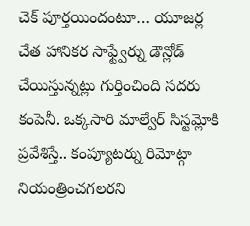చెక్ పూర్తయిందంటూ… యూజర్ల చేత హానికర సాఫ్ట్వేర్ను డౌన్లోడ్ చేయిస్తున్నట్లు గుర్తించింది సదరు కంపెనీ. ఒక్కసారి మాల్వేర్ సిస్టమ్లోకి ప్రవేశిస్తే.. కంప్యూటర్ను రిమోట్గా నియంత్రించగలరని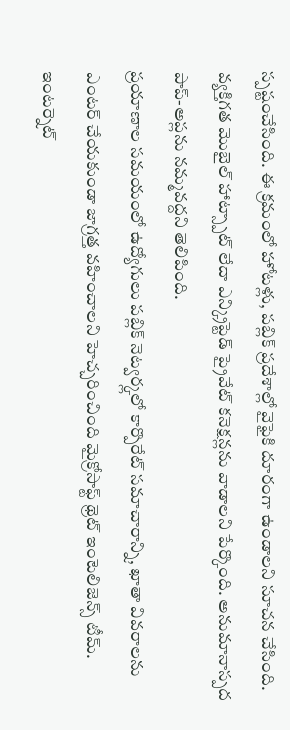స్పష్టంచేసింది. ఈ క్రమంలో హోటళ్లు, పబ్లిక్ ప్రదేశాల్లో వైఫైకి దూరంగా ఉండాలని సూచన చేసింది. వ్యక్తిగత మొబైల్ హాట్స్పాట్ లేదా ఎన్క్రిప్టెడ్ ప్రైవేట్ కనెక్షన్లను వాడాలని పేర్కొంది. అనుమానాస్పద పాప్-అప్లను నమ్మవద్దని తెలిపింది.
ప్రయాణాల సమయంలో ఉద్యోగులు పబ్లిక్ నెట్వర్క్లలో కార్పొరేట్ సమాచారాన్ని, ఖాతా వివరాలను ఎంటర్ చేయకుండా జాగ్రత్త వహించాలని హెచ్చరించింది మైక్రోసాఫ్ట్ థ్రెట్ ఇంటెలిజెన్స్ టీమ్. ఇంటర్నెట్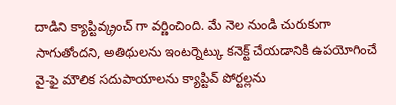దాడిని క్యాప్టివ్క్రంచ్ గా వర్ణించింది. మే నెల నుండి చురుకుగా సాగుతోందని, అతిథులను ఇంటర్నెట్కు కనెక్ట్ చేయడానికి ఉపయోగించే వై-ఫై మౌలిక సదుపాయాలను క్యాప్టివ్ పోర్టల్లను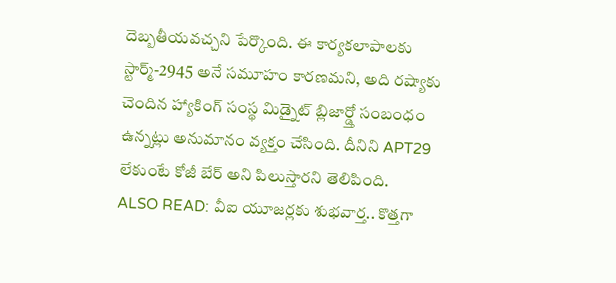దెబ్బతీయవచ్చని పేర్కొంది. ఈ కార్యకలాపాలకు స్టార్మ్-2945 అనే సమూహం కారణమని, అది రష్యాకు చెందిన హ్యాకింగ్ సంస్థ మిడ్నైట్ బ్లిజార్డ్తో సంబంధం ఉన్నట్లు అనుమానం వ్యక్తం చేసింది. దీనిని APT29 లేకుంటే కోజీ బేర్ అని పిలుస్తారని తెలిపింది.
ALSO READ: వీఐ యూజర్లకు శుభవార్త.. కొత్తగా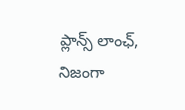ప్లాన్స్ లాంఛ్, నిజంగా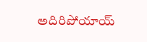అదిరిపోయాయ్